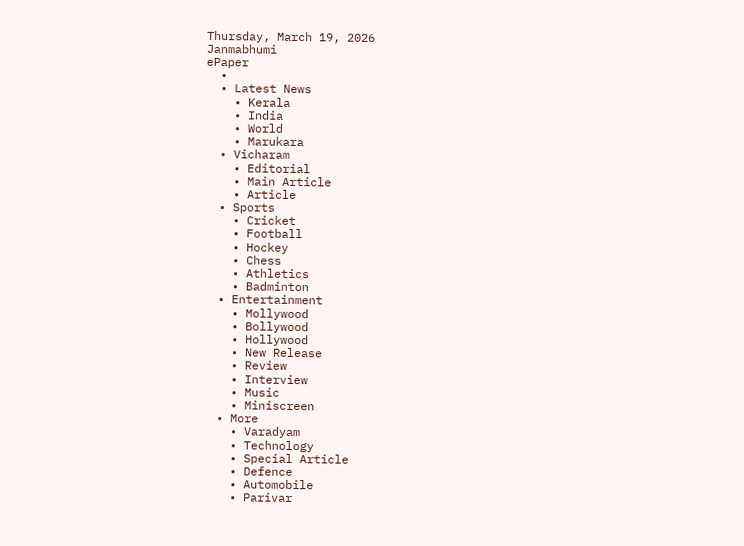Thursday, March 19, 2026
Janmabhumi
ePaper
  •
  • Latest News
    • Kerala
    • India
    • World
    • Marukara
  • Vicharam
    • Editorial
    • Main Article
    • Article
  • Sports
    • Cricket
    • Football
    • Hockey
    • Chess
    • Athletics
    • Badminton
  • Entertainment
    • Mollywood
    • Bollywood
    • Hollywood
    • New Release
    • Review
    • Interview
    • Music
    • Miniscreen
  • More
    • Varadyam
    • Technology
    • Special Article
    • Defence
    • Automobile
    • Parivar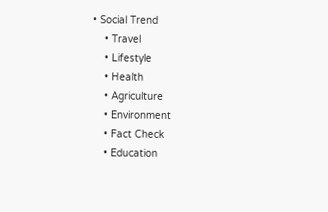• Social Trend
    • Travel
    • Lifestyle
    • Health
    • Agriculture
    • Environment
    • Fact Check
    • Education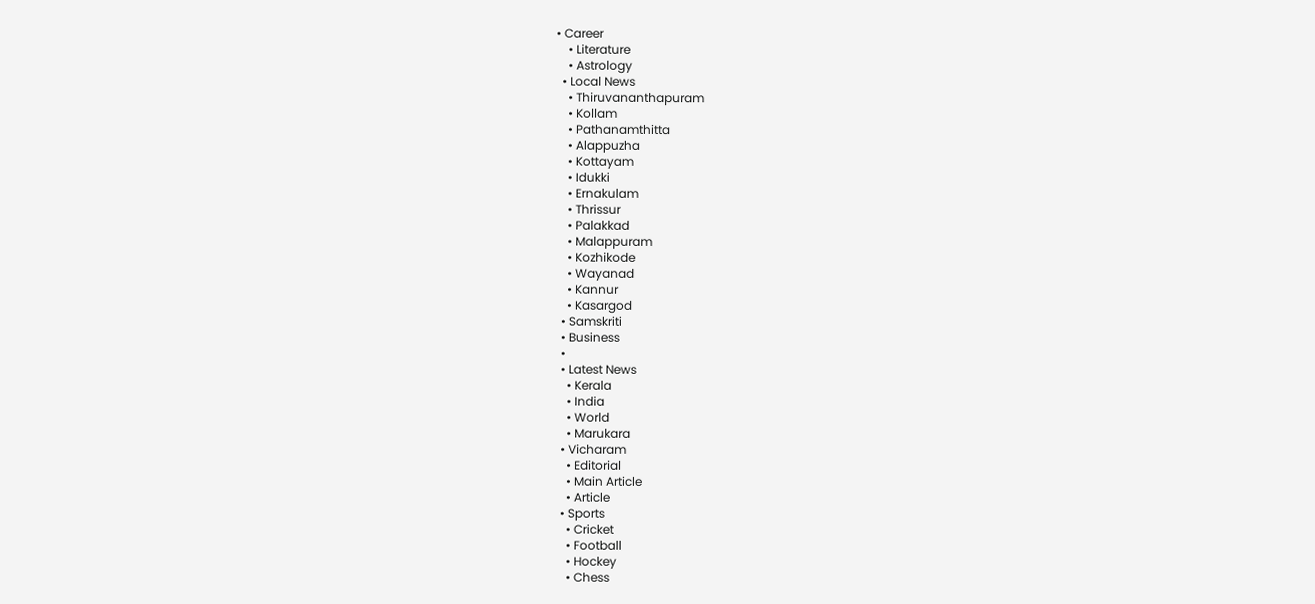• Career
    • Literature
    • Astrology
  • Local News
    • Thiruvananthapuram
    • Kollam
    • Pathanamthitta
    • Alappuzha
    • Kottayam
    • Idukki
    • Ernakulam
    • Thrissur
    • Palakkad
    • Malappuram
    • Kozhikode
    • Wayanad
    • Kannur
    • Kasargod
  • Samskriti
  • Business
  •
  • Latest News
    • Kerala
    • India
    • World
    • Marukara
  • Vicharam
    • Editorial
    • Main Article
    • Article
  • Sports
    • Cricket
    • Football
    • Hockey
    • Chess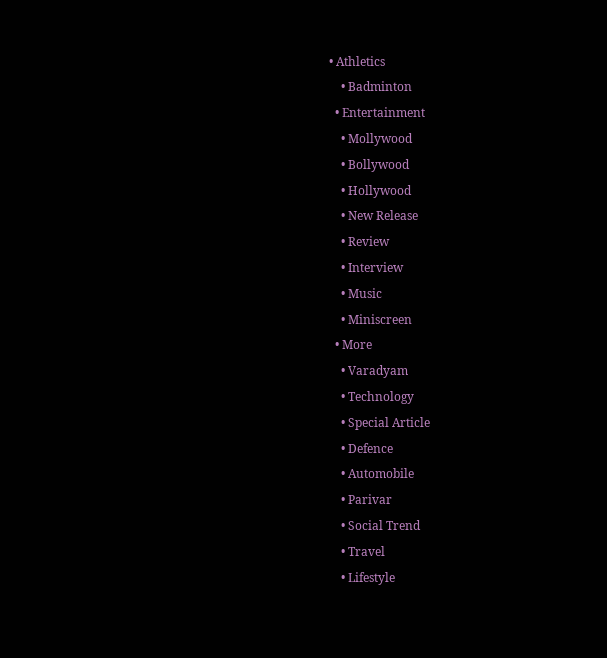• Athletics
    • Badminton
  • Entertainment
    • Mollywood
    • Bollywood
    • Hollywood
    • New Release
    • Review
    • Interview
    • Music
    • Miniscreen
  • More
    • Varadyam
    • Technology
    • Special Article
    • Defence
    • Automobile
    • Parivar
    • Social Trend
    • Travel
    • Lifestyle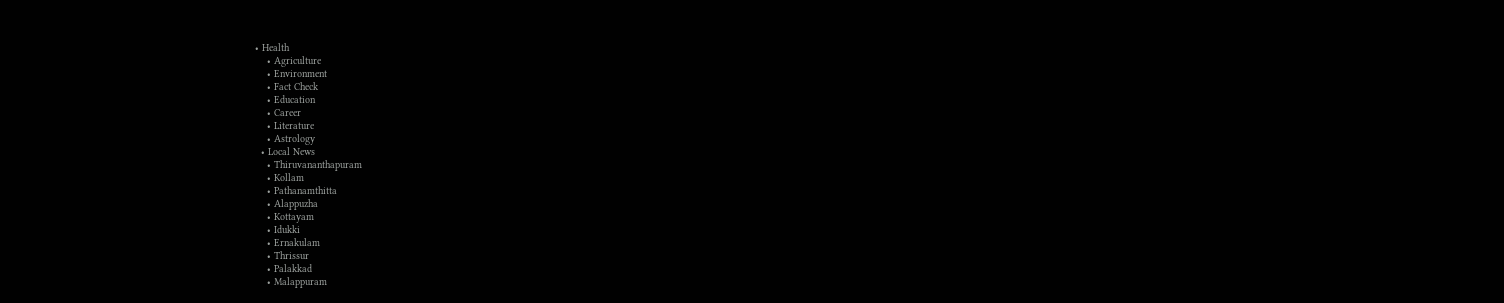• Health
    • Agriculture
    • Environment
    • Fact Check
    • Education
    • Career
    • Literature
    • Astrology
  • Local News
    • Thiruvananthapuram
    • Kollam
    • Pathanamthitta
    • Alappuzha
    • Kottayam
    • Idukki
    • Ernakulam
    • Thrissur
    • Palakkad
    • Malappuram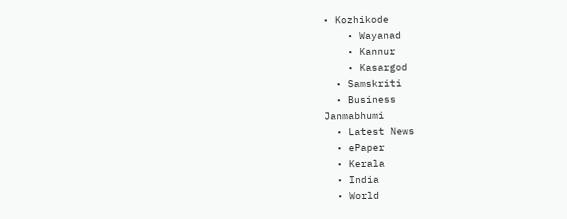• Kozhikode
    • Wayanad
    • Kannur
    • Kasargod
  • Samskriti
  • Business
Janmabhumi
  • Latest News
  • ePaper
  • Kerala
  • India
  • World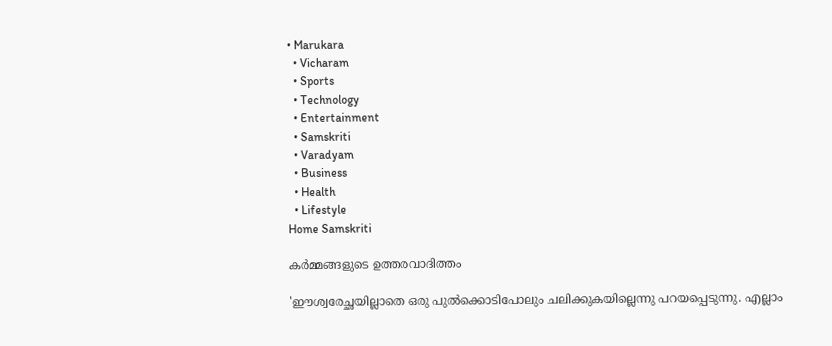• Marukara
  • Vicharam
  • Sports
  • Technology
  • Entertainment
  • Samskriti
  • Varadyam
  • Business
  • Health
  • Lifestyle
Home Samskriti

കര്‍മ്മങ്ങളുടെ ഉത്തരവാദിത്തം

'ഈശ്വരേച്ഛയില്ലാതെ ഒരു പുല്‍ക്കൊടിപോലും ചലിക്കുകയില്ലെന്നു പറയപ്പെടുന്നു. എല്ലാം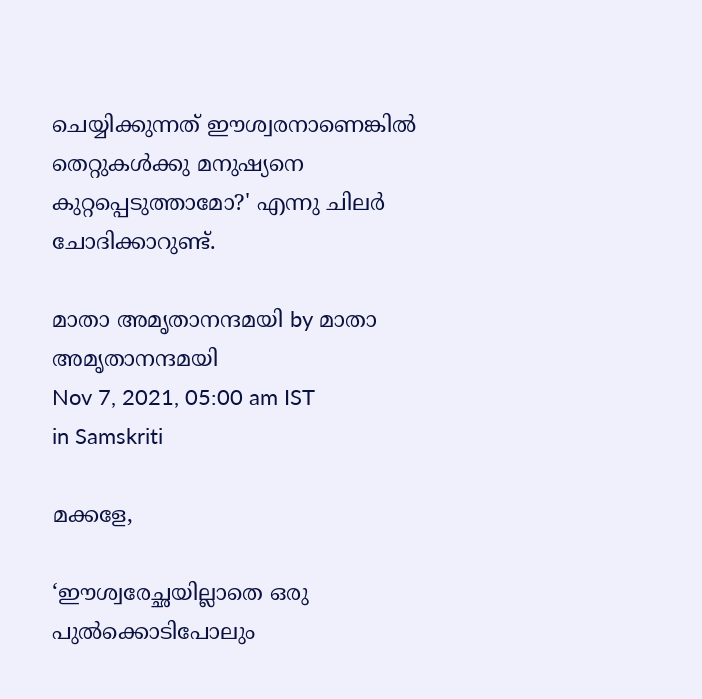ചെയ്യിക്കുന്നത് ഈശ്വരനാണെങ്കില്‍ തെറ്റുകള്‍ക്കു മനുഷ്യനെ കുറ്റപ്പെടുത്താമോ?' എന്നു ചിലര്‍ ചോദിക്കാറുണ്ട്.

മാതാ അമൃതാനന്ദമയി by മാതാ അമൃതാനന്ദമയി
Nov 7, 2021, 05:00 am IST
in Samskriti

മക്കളേ,

‘ഈശ്വരേച്ഛയില്ലാതെ ഒരു പുല്‍ക്കൊടിപോലും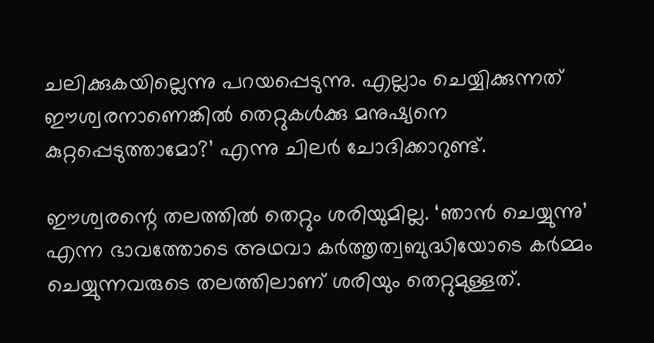ചലിക്കുകയില്ലെന്നു പറയപ്പെടുന്നു. എല്ലാം ചെയ്യിക്കുന്നത് ഈശ്വരനാണെങ്കില്‍ തെറ്റുകള്‍ക്കു മനുഷ്യനെ കുറ്റപ്പെടുത്താമോ?’ എന്നു ചിലര്‍ ചോദിക്കാറുണ്ട്.

ഈശ്വരന്റെ തലത്തില്‍ തെറ്റും ശരിയുമില്ല. ‘ഞാന്‍ ചെയ്യുന്നു’ എന്ന ഭാവത്തോടെ അഥവാ കര്‍ത്തൃത്വബുദ്ധിയോടെ കര്‍മ്മം ചെയ്യുന്നവരുടെ തലത്തിലാണ് ശരിയും തെറ്റുമുള്ളത്.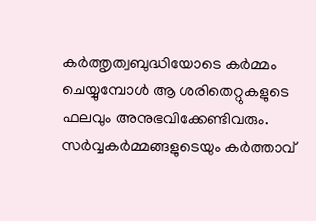കര്‍ത്തൃത്വബുദ്ധിയോടെ കര്‍മ്മം ചെയ്യുമ്പോള്‍ ആ ശരിതെറ്റുകളുടെ ഫലവും അനുഭവിക്കേണ്ടിവരും. സര്‍വ്വകര്‍മ്മങ്ങളുടെയും കര്‍ത്താവ്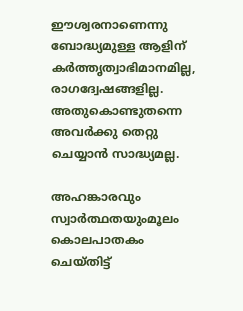ഈശ്വരനാണെന്നു ബോദ്ധ്യമുള്ള ആളിന് കര്‍ത്തൃത്വാഭിമാനമില്ല, രാഗദ്വേഷങ്ങളില്ല. അതുകൊണ്ടുതന്നെ അവര്‍ക്കു തെറ്റു ചെയ്യാന്‍ സാദ്ധ്യമല്ല.

അഹങ്കാരവും സ്വാര്‍ത്ഥതയുംമൂലം കൊലപാതകം ചെയ്തിട്ട്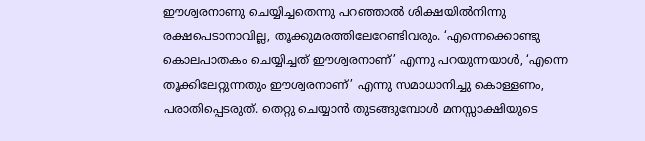ഈശ്വരനാണു ചെയ്യിച്ചതെന്നു പറഞ്ഞാല്‍ ശിക്ഷയില്‍നിന്നു രക്ഷപെടാനാവില്ല, തൂക്കുമരത്തിലേറേണ്ടിവരും. ‘എന്നെക്കൊണ്ടു കൊലപാതകം ചെയ്യിച്ചത് ഈശ്വരനാണ്’ എന്നു പറയുന്നയാള്‍, ‘എന്നെ തൂക്കിലേറ്റുന്നതും ഈശ്വരനാണ്’ എന്നു സമാധാനിച്ചു കൊള്ളണം, പരാതിപ്പെടരുത്. തെറ്റു ചെയ്യാന്‍ തുടങ്ങുമ്പോള്‍ മനസ്സാക്ഷിയുടെ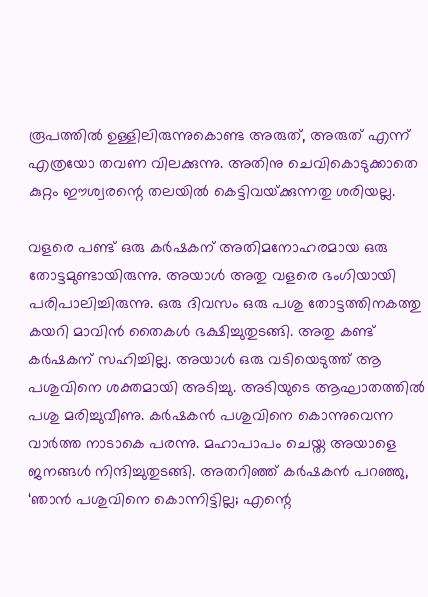രൂപത്തില്‍ ഉള്ളിലിരുന്നുകൊണ്ട അരുത്, അരുത് എന്ന് എത്രയോ തവണ വിലക്കുന്നു. അതിനു ചെവികൊടുക്കാതെ കുറ്റം ഈശ്വരന്റെ തലയില്‍ കെട്ടിവയ്‌ക്കുന്നതു ശരിയല്ല.

വളരെ പണ്ട് ഒരു കര്‍ഷകന് അതിമനോഹരമായ ഒരു തോട്ടമുണ്ടായിരുന്നു. അയാള്‍ അതു വളരെ ഭംഗിയായി പരിപാലിച്ചിരുന്നു. ഒരു ദിവസം ഒരു പശു തോട്ടത്തിനകത്തു കയറി മാവിന്‍ തൈകള്‍ ഭക്ഷിച്ചുതുടങ്ങി. അതു കണ്ട് കര്‍ഷകന് സഹിച്ചില്ല. അയാള്‍ ഒരു വടിയെടുത്ത് ആ പശുവിനെ ശക്തമായി അടിച്ചു. അടിയുടെ ആഘാതത്തില്‍ പശു മരിച്ചുവീണു. കര്‍ഷകന്‍ പശുവിനെ കൊന്നുവെന്ന വാര്‍ത്ത നാടാകെ പരന്നു. മഹാപാപം ചെയ്ത അയാളെ ജനങ്ങള്‍ നിന്ദിച്ചുതുടങ്ങി. അതറിഞ്ഞ് കര്‍ഷകന്‍ പറഞ്ഞു, ‘ഞാന്‍ പശുവിനെ കൊന്നിട്ടില്ല; എന്റെ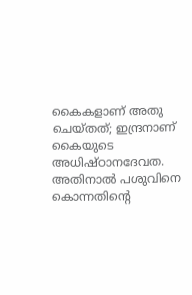കൈകളാണ് അതു ചെയ്തത്; ഇന്ദ്രനാണ് കൈയുടെ അധിഷ്ഠാനദേവത. അതിനാല്‍ പശുവിനെ കൊന്നതിന്റെ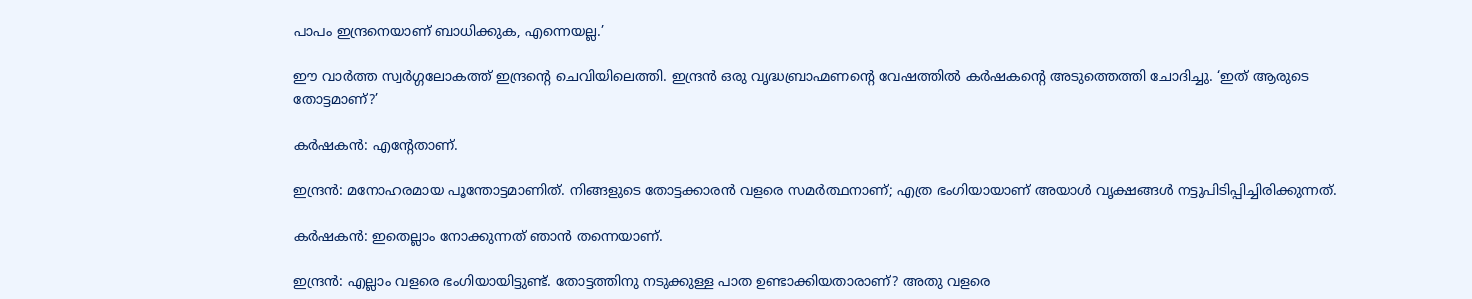പാപം ഇന്ദ്രനെയാണ് ബാധിക്കുക, എന്നെയല്ല.’

ഈ വാര്‍ത്ത സ്വര്‍ഗ്ഗലോകത്ത് ഇന്ദ്രന്റെ ചെവിയിലെത്തി. ഇന്ദ്രന്‍ ഒരു വൃദ്ധബ്രാഹ്മണന്റെ വേഷത്തില്‍ കര്‍ഷകന്റെ അടുത്തെത്തി ചോദിച്ചു. ‘ഇത് ആരുടെ തോട്ടമാണ്?’

കര്‍ഷകന്‍: എന്റേതാണ്.

ഇന്ദ്രന്‍: മനോഹരമായ പൂന്തോട്ടമാണിത്. നിങ്ങളുടെ തോട്ടക്കാരന്‍ വളരെ സമര്‍ത്ഥനാണ്; എത്ര ഭംഗിയായാണ് അയാള്‍ വൃക്ഷങ്ങള്‍ നട്ടുപിടിപ്പിച്ചിരിക്കുന്നത്.

കര്‍ഷകന്‍: ഇതെല്ലാം നോക്കുന്നത് ഞാന്‍ തന്നെയാണ്.

ഇന്ദ്രന്‍: എല്ലാം വളരെ ഭംഗിയായിട്ടുണ്ട്. തോട്ടത്തിനു നടുക്കുള്ള പാത ഉണ്ടാക്കിയതാരാണ്? അതു വളരെ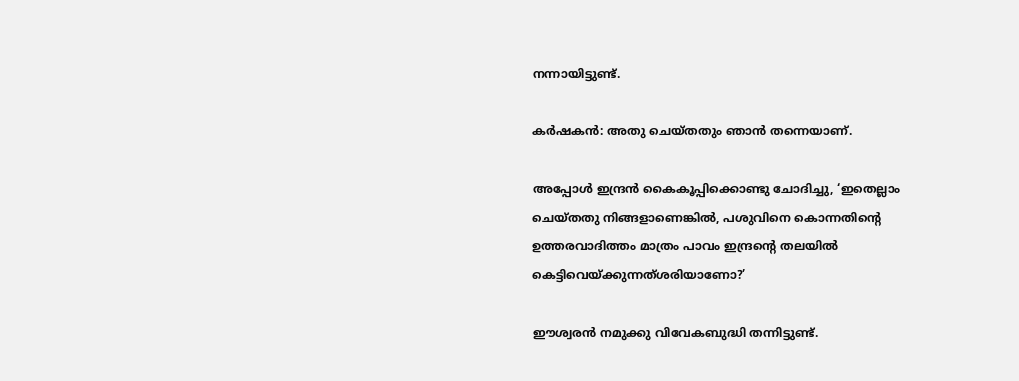നന്നായിട്ടുണ്ട്.

കര്‍ഷകന്‍: അതു ചെയ്തതും ഞാന്‍ തന്നെയാണ്.

അപ്പോള്‍ ഇന്ദ്രന്‍ കൈകൂപ്പിക്കൊണ്ടു ചോദിച്ചു, ‘ഇതെല്ലാം ചെയ്തതു നിങ്ങളാണെങ്കില്‍, പശുവിനെ കൊന്നതിന്റെ ഉത്തരവാദിത്തം മാത്രം പാവം ഇന്ദ്രന്റെ തലയില്‍ കെട്ടിവെയ്‌ക്കുന്നത്ശരിയാണോ?’

ഈശ്വരന്‍ നമുക്കു വിവേകബുദ്ധി തന്നിട്ടുണ്ട്.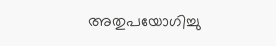അതുപയോഗിച്ചു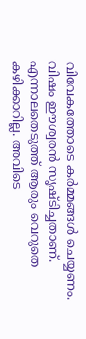വിവേകത്തോടെ കര്‍മ്മങ്ങള്‍ ചെയ്യണം. വിഷം ഈശ്വരന്‍ സൃഷ്ടിച്ചതാണ്. എന്നാലതെടുത്ത് ആരും വെറുതെ കഴിക്കാറില്ല. അവിടെ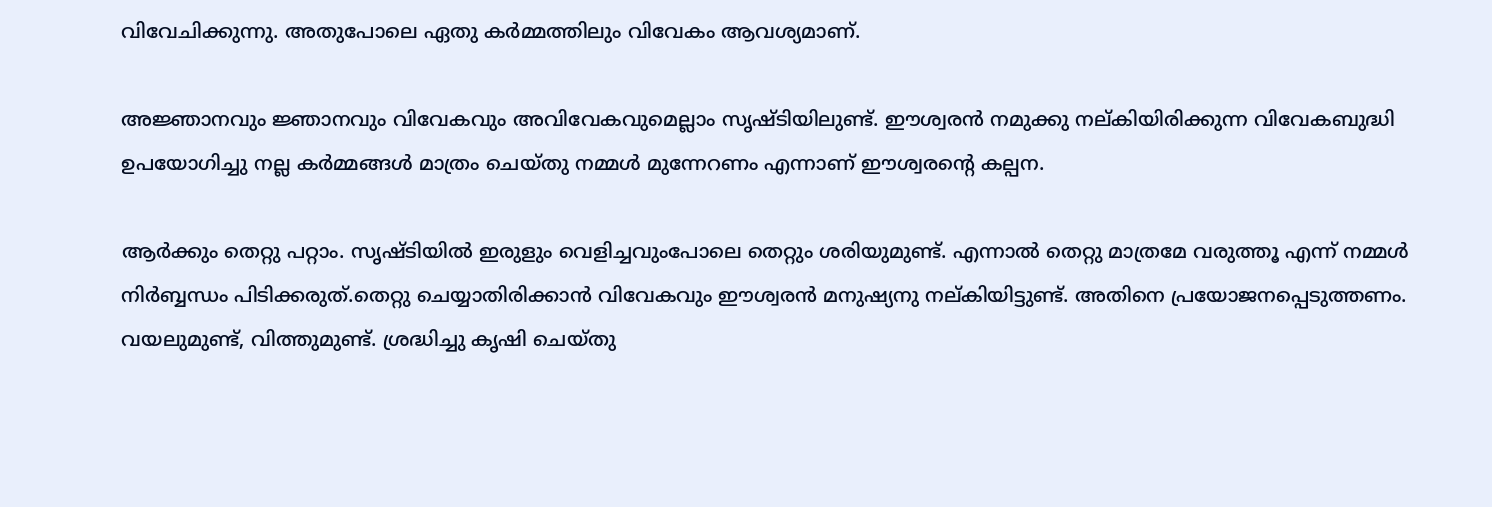വിവേചിക്കുന്നു. അതുപോലെ ഏതു കര്‍മ്മത്തിലും വിവേകം ആവശ്യമാണ്.

അജ്ഞാനവും ജ്ഞാനവും വിവേകവും അവിവേകവുമെല്ലാം സൃഷ്ടിയിലുണ്ട്. ഈശ്വരന്‍ നമുക്കു നല്കിയിരിക്കുന്ന വിവേകബുദ്ധി ഉപയോഗിച്ചു നല്ല കര്‍മ്മങ്ങള്‍ മാത്രം ചെയ്തു നമ്മള്‍ മുന്നേറണം എന്നാണ് ഈശ്വരന്റെ കല്പന.

ആര്‍ക്കും തെറ്റു പറ്റാം. സൃഷ്ടിയില്‍ ഇരുളും വെളിച്ചവുംപോലെ തെറ്റും ശരിയുമുണ്ട്. എന്നാല്‍ തെറ്റു മാത്രമേ വരുത്തൂ എന്ന് നമ്മള്‍ നിര്‍ബ്ബന്ധം പിടിക്കരുത്.തെറ്റു ചെയ്യാതിരിക്കാന്‍ വിവേകവും ഈശ്വരന്‍ മനുഷ്യനു നല്കിയിട്ടുണ്ട്. അതിനെ പ്രയോജനപ്പെടുത്തണം. വയലുമുണ്ട്, വിത്തുമുണ്ട്. ശ്രദ്ധിച്ചു കൃഷി ചെയ്തു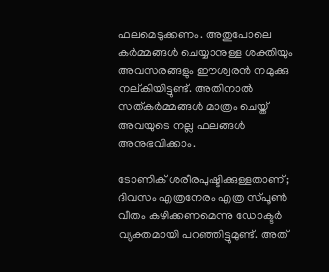ഫലമെടുക്കണം. അതുപോലെ കര്‍മ്മങ്ങള്‍ ചെയ്യാനുള്ള ശക്തിയും അവസരങ്ങളും ഈശ്വരന്‍ നമുക്കു നല്കിയിട്ടുണ്ട്. അതിനാല്‍ സത്കര്‍മ്മങ്ങള്‍ മാത്രം ചെയ്ത് അവയുടെ നല്ല ഫലങ്ങള്‍ അനുഭവിക്കാം.

ടോണിക് ശരീരപുഷ്ടിക്കുള്ളതാണ്; ദിവസം എത്രനേരം എത്ര സ്പൂണ്‍ വീതം കഴിക്കണമെന്നു ഡോക്ടര്‍ വ്യക്തമായി പറഞ്ഞിട്ടുമുണ്ട്. അത്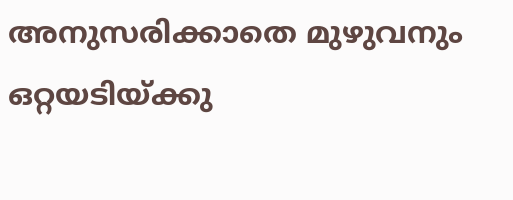അനുസരിക്കാതെ മുഴുവനും ഒറ്റയടിയ്‌ക്കു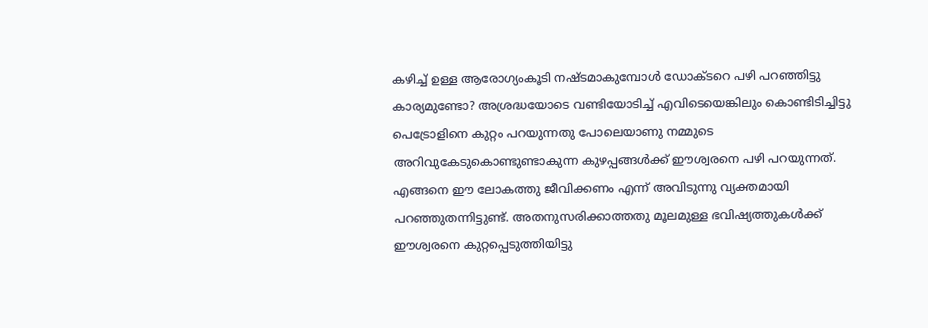കഴിച്ച് ഉള്ള ആരോഗ്യംകൂടി നഷ്ടമാകുമ്പോള്‍ ഡോക്ടറെ പഴി പറഞ്ഞിട്ടു കാര്യമുണ്ടോ? അശ്രദ്ധയോടെ വണ്ടിയോടിച്ച് എവിടെയെങ്കിലും കൊണ്ടിടിച്ചിട്ടു പെട്രോളിനെ കുറ്റം പറയുന്നതു പോലെയാണു നമ്മുടെ അറിവുകേടുകൊണ്ടുണ്ടാകുന്ന കുഴപ്പങ്ങള്‍ക്ക് ഈശ്വരനെ പഴി പറയുന്നത്. എങ്ങനെ ഈ ലോകത്തു ജീവിക്കണം എന്ന് അവിടുന്നു വ്യക്തമായി പറഞ്ഞുതന്നിട്ടുണ്ട്. അതനുസരിക്കാത്തതു മൂലമുള്ള ഭവിഷ്യത്തുകള്‍ക്ക് ഈശ്വരനെ കുറ്റപ്പെടുത്തിയിട്ടു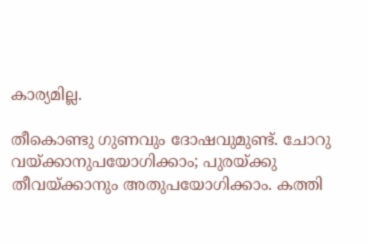കാര്യമില്ല.

തീകൊണ്ടു ഗുണവും ദോഷവുമുണ്ട്. ചോറു വയ്‌ക്കാനുപയോഗിക്കാം; പുരയ്‌ക്കു തീവയ്‌ക്കാനും അതുപയോഗിക്കാം. കത്തി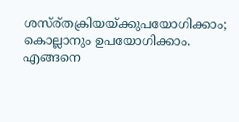ശസ്ര്തക്രിയയ്‌ക്കുപയോഗിക്കാം; കൊല്ലാനും ഉപയോഗിക്കാം. എങ്ങനെ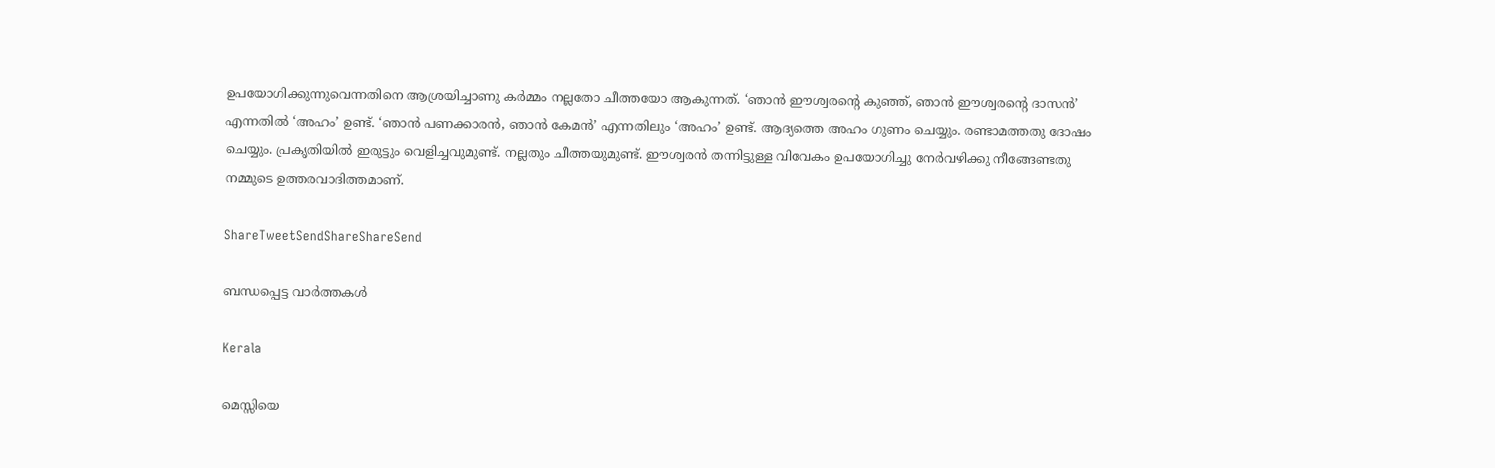ഉപയോഗിക്കുന്നുവെന്നതിനെ ആശ്രയിച്ചാണു കര്‍മ്മം നല്ലതോ ചീത്തയോ ആകുന്നത്. ‘ഞാന്‍ ഈശ്വരന്റെ കുഞ്ഞ്, ഞാന്‍ ഈശ്വരന്റെ ദാസന്‍’ എന്നതില്‍ ‘അഹം’ ഉണ്ട്. ‘ഞാന്‍ പണക്കാരന്‍, ഞാന്‍ കേമന്‍’ എന്നതിലും ‘അഹം’ ഉണ്ട്. ആദ്യത്തെ അഹം ഗുണം ചെയ്യും. രണ്ടാമത്തതു ദോഷം ചെയ്യും. പ്രകൃതിയില്‍ ഇരുട്ടും വെളിച്ചവുമുണ്ട്. നല്ലതും ചീത്തയുമുണ്ട്. ഈശ്വരന്‍ തന്നിട്ടുള്ള വിവേകം ഉപയോഗിച്ചു നേര്‍വഴിക്കു നീങ്ങേണ്ടതു നമ്മുടെ ഉത്തരവാദിത്തമാണ്.

ShareTweetSendShareShareSend

ബന്ധപ്പെട്ട വാര്‍ത്തകള്‍

Kerala

മെസ്സിയെ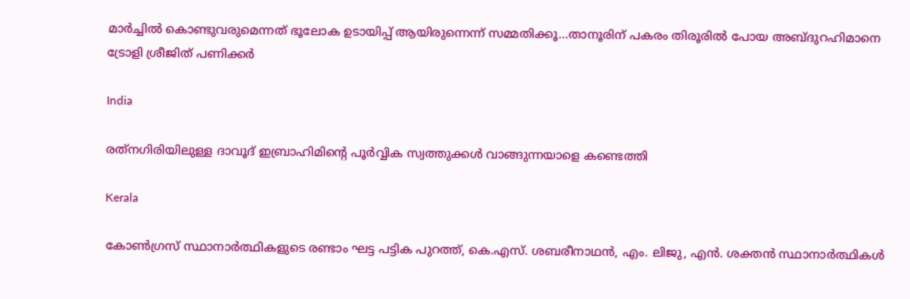മാര്‍ച്ചില്‍ കൊണ്ടുവരുമെന്നത് ഭൂലോക ഉടായിപ്പ് ആയിരുന്നെന്ന് സമ്മതിക്കൂ…താനൂരിന് പകരം തിരൂരില്‍ പോയ അബ്ദുറഹിമാനെ ട്രോളി ശ്രീജിത് പണിക്കര്‍

India

രത്‌നഗിരിയിലുള്ള ദാവൂദ് ഇബ്രാഹിമിന്റെ പൂർവ്വിക സ്വത്തുക്കൾ വാങ്ങുന്നയാളെ കണ്ടെത്തി

Kerala

കോണ്‍ഗ്രസ് സ്ഥാനാര്‍ത്ഥികളുടെ രണ്ടാം ഘട്ട പട്ടിക പുറത്ത്, കെ.എസ്. ശബരീനാഥന്‍, എം. ലിജു, എന്‍. ശക്തന്‍ സ്ഥാനാര്‍ത്ഥികള്‍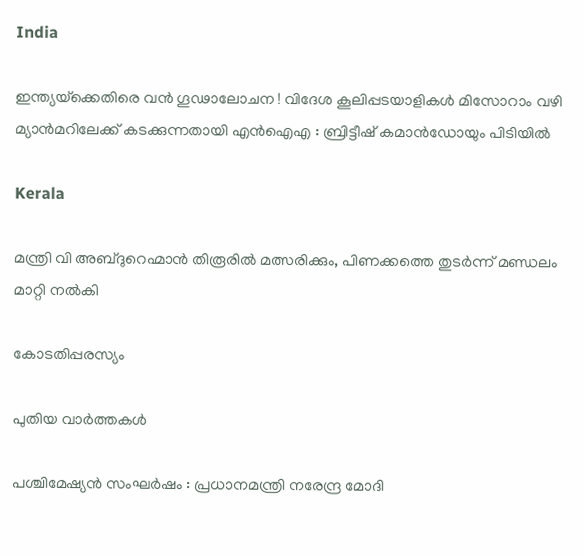India

ഇന്ത്യയ്‌ക്കെതിരെ വൻ ഗൂഢാലോചന ! വിദേശ കൂലിപ്പടയാളികൾ മിസോറാം വഴി മ്യാൻമറിലേക്ക് കടക്കുന്നതായി എൻഐഎ : ബ്രിട്ടീഷ് കമാൻഡോയും പിടിയിൽ

Kerala

മന്ത്രി വി അബ്ദുറെഹ്മാന്‍ തിരൂരില്‍ മത്സരിക്കും, പിണക്കത്തെ തുടര്‍ന്ന് മണ്ഡലം മാറ്റി നല്‍കി

കോടതിപ്പരസ്യം

പുതിയ വാര്‍ത്തകള്‍

പശ്ചിമേഷ്യൻ സംഘർഷം : പ്രധാനമന്ത്രി നരേന്ദ്ര മോദി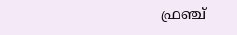ഫ്രഞ്ച്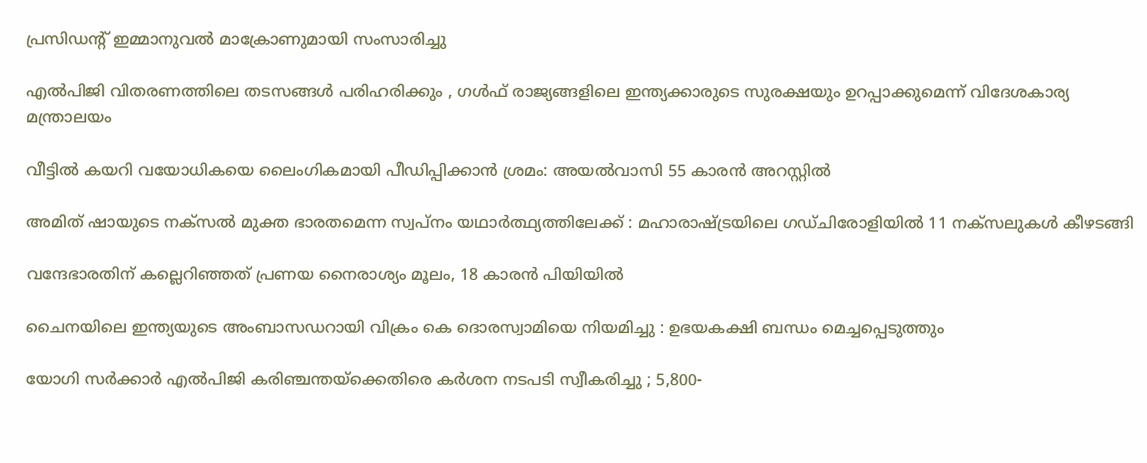പ്രസിഡന്റ് ഇമ്മാനുവൽ മാക്രോണുമായി സംസാരിച്ചു

എൽപിജി വിതരണത്തിലെ തടസങ്ങൾ പരിഹരിക്കും , ഗൾഫ് രാജ്യങ്ങളിലെ ഇന്ത്യക്കാരുടെ സുരക്ഷയും ഉറപ്പാക്കുമെന്ന് വിദേശകാര്യ മന്ത്രാലയം

വീട്ടില്‍ കയറി വയോധികയെ ലൈംഗികമായി പീഡിപ്പിക്കാന്‍ ശ്രമം: അയല്‍വാസി 55 കാരന്‍ അറസ്റ്റില്‍

അമിത് ഷായുടെ നക്സൽ മുക്ത ഭാരതമെന്ന സ്വപ്നം യഥാർത്ഥ്യത്തിലേക്ക് : മഹാരാഷ്‌ട്രയിലെ ഗഡ്ചിരോളിയിൽ 11 നക്സലുകൾ കീഴടങ്ങി

വന്ദേഭാരതിന് കല്ലെറിഞ്ഞത് പ്രണയ നൈരാശ്യം മൂലം, 18 കാരന്‍ പിയിയില്‍

ചൈനയിലെ ഇന്ത്യയുടെ അംബാസഡറായി വിക്രം കെ ദൊരസ്വാമിയെ നിയമിച്ചു : ഉഭയകക്ഷി ബന്ധം മെച്ചപ്പെടുത്തും

യോഗി സർക്കാർ എൽപിജി കരിഞ്ചന്തയ്‌ക്കെതിരെ കർശന നടപടി സ്വീകരിച്ചു ; 5,800-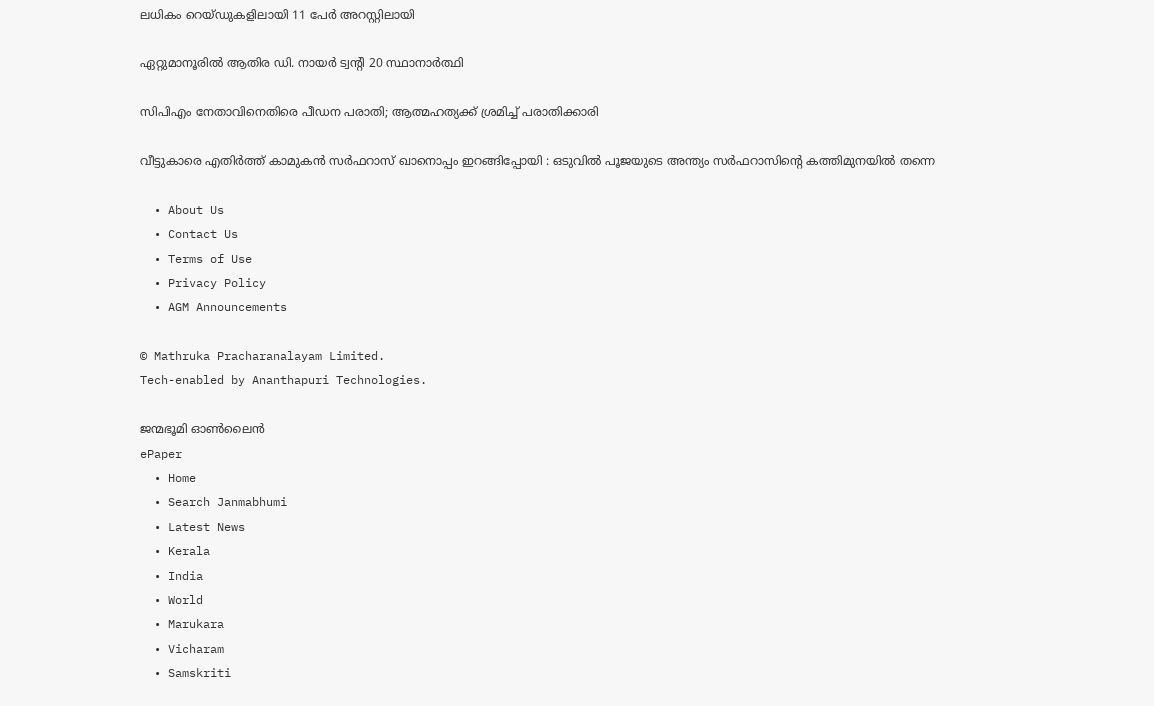ലധികം റെയ്ഡുകളിലായി 11 പേർ അറസ്റ്റിലായി

ഏറ്റുമാനൂരില്‍ ആതിര ഡി. നായര്‍ ട്വന്റി 20 സ്ഥാനാര്‍ത്ഥി

സിപിഎം നേതാവിനെതിരെ പീഡന പരാതി; ആത്മഹത്യക്ക് ശ്രമിച്ച് പരാതിക്കാരി

വീട്ടുകാരെ എതിർത്ത് കാമുകൻ സർഫറാസ് ഖാനൊപ്പം ഇറങ്ങിപ്പോയി : ഒടുവിൽ പൂജയുടെ അന്ത്യം സർഫറാസിന്റെ കത്തിമുനയിൽ തന്നെ

  • About Us
  • Contact Us
  • Terms of Use
  • Privacy Policy
  • AGM Announcements

© Mathruka Pracharanalayam Limited.
Tech-enabled by Ananthapuri Technologies.

ജന്മഭൂമി ഓണ്‍ലൈന്‍
ePaper
  • Home
  • Search Janmabhumi
  • Latest News
  • Kerala
  • India
  • World
  • Marukara
  • Vicharam
  • Samskriti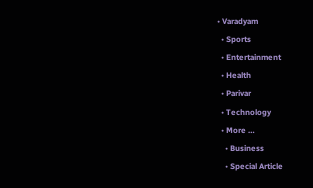• Varadyam
  • Sports
  • Entertainment
  • Health
  • Parivar
  • Technology
  • More …
    • Business
    • Special Article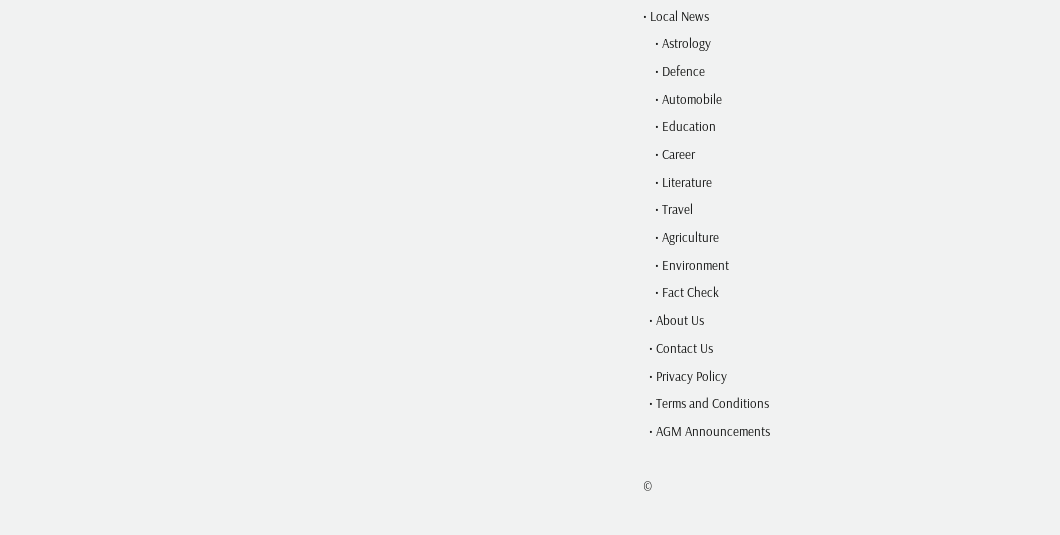• Local News
    • Astrology
    • Defence
    • Automobile
    • Education
    • Career
    • Literature
    • Travel
    • Agriculture
    • Environment
    • Fact Check
  • About Us
  • Contact Us
  • Privacy Policy
  • Terms and Conditions
  • AGM Announcements

©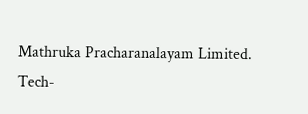Mathruka Pracharanalayam Limited.
Tech-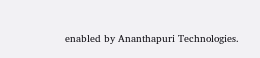enabled by Ananthapuri Technologies.